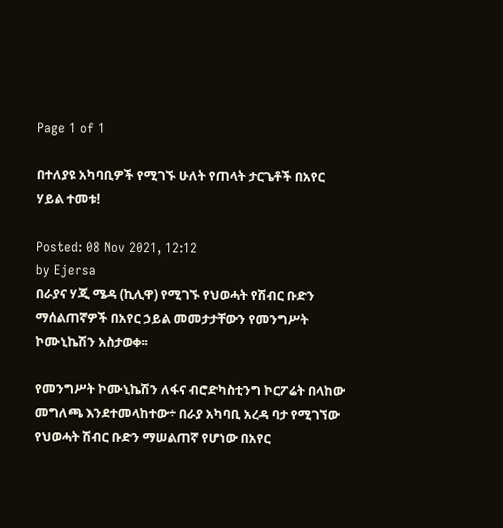Page 1 of 1

በተለያዩ አካባቢዎች የሚገኙ ሁለት የጠላት ታርጌቶች በአየር ሃይል ተመቱ!

Posted: 08 Nov 2021, 12:12
by Ejersa
በራያና ሃጂ ሜዳ (ኪሊዋ) የሚገኙ የህወሓት የሽብር ቡድን ማሰልጠኛዎች በአየር ኃይል መመታታቸውን የመንግሥት ኮሙኒኬሽን አስታወቀ፡፡

የመንግሥት ኮሙኒኬሽን ለፋና ብሮድካስቲንግ ኮርፖሬት በላከው መግለጫ እንደተመላከተው÷ በራያ አካባቢ አረዳ ባታ የሚገኘው የህወሓት ሽብር ቡድን ማሠልጠኛ የሆነው በአየር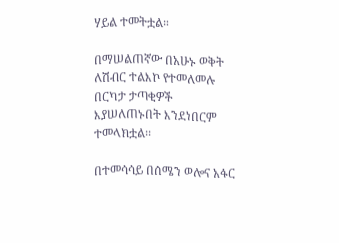ሃይል ተመትቷል።

በማሠልጠኛው በአሁኑ ወቅት ለሽብር ተልእኮ የተመለመሉ በርካታ ታጣቂዎች እያሠለጠኑበት እንደነበርም ተመላክቷል፡፡

በተመሳሳይ በሰሜን ወሎና አፋር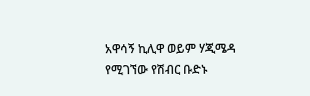አዋሳኝ ኪሊዋ ወይም ሃጂሜዳ የሚገኘው የሽብር ቡድኑ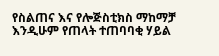የስልጠና እና የሎጅስቲክስ ማከማቻ እንዲሁም የጠላት ተጠባባቂ ሃይል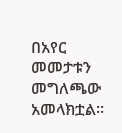በአየር መመታቱን መግለጫው አመላክቷል፡፡